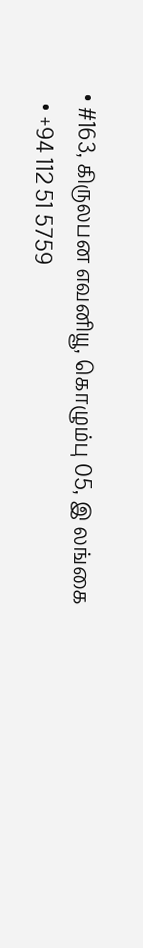• #163, கிருலபன எவனியூ, கொழும்பு 05, இ லங்கை
  • +94 112 51 5759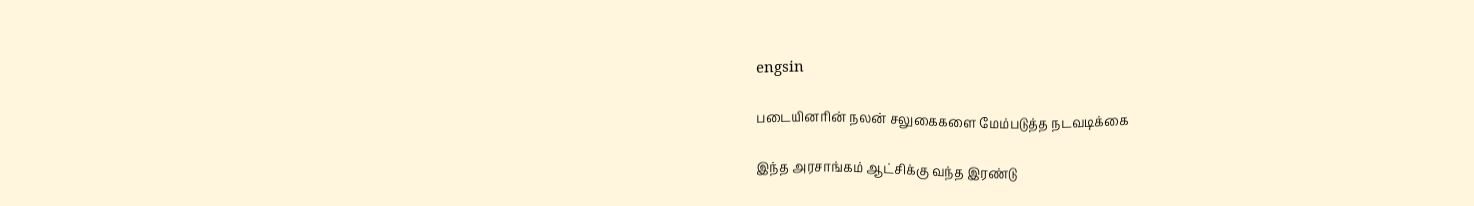engsin

படையினரின் நலன் சலுகைகளை மேம்படுத்த நடவடிக்கை

இந்த அரசாங்கம் ஆட்சிக்கு வந்த இரண்டு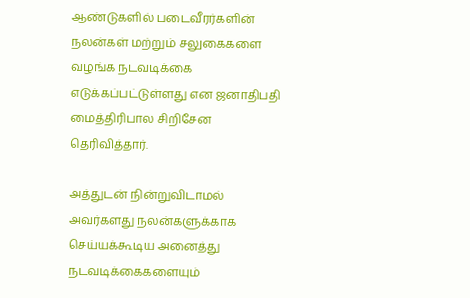ஆண்டுகளில் படைவீரர்களின் நலன்கள் மற்றும் சலுகைகளை வழங்க நடவடிக்கை எடுக்கப்பட்டுள்ளது என ஜனாதிபதி மைத்திரிபால சிறிசேன தெரிவித்தார்.

அத்துடன் நின்றுவிடாமல் அவர்களது நலன்களுக்காக செய்யக்கூடிய அனைத்து நடவடிக்கைகளையும்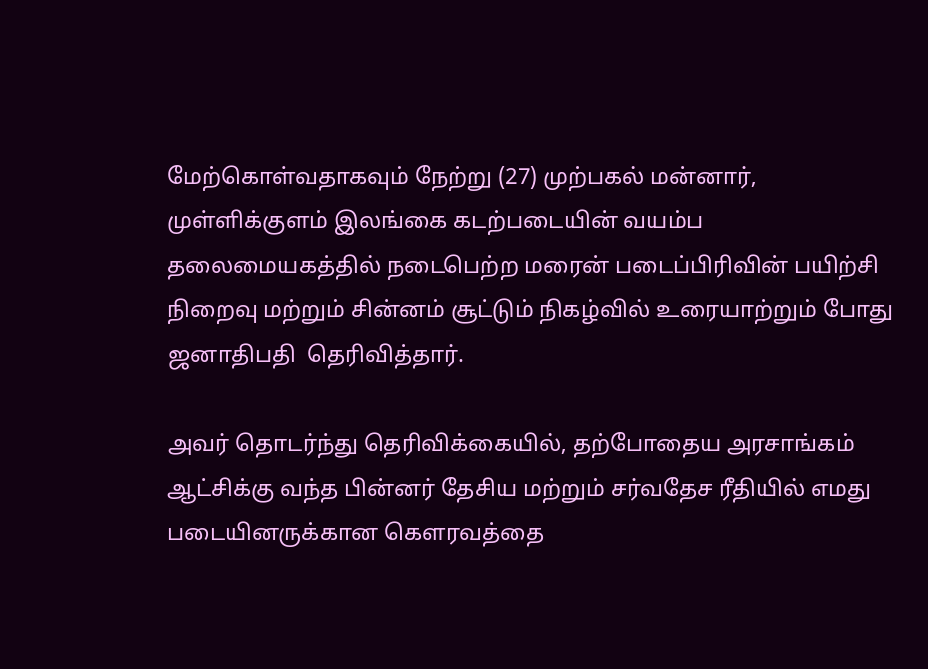மேற்கொள்வதாகவும் நேற்று (27) முற்பகல் மன்னார், முள்ளிக்குளம் இலங்கை கடற்படையின் வயம்ப தலைமையகத்தில் நடைபெற்ற மரைன் படைப்பிரிவின் பயிற்சி நிறைவு மற்றும் சின்னம் சூட்டும் நிகழ்வில் உரையாற்றும் போது ஜனாதிபதி  தெரிவித்தார்.

அவர் தொடர்ந்து தெரிவிக்கையில், தற்போதைய அரசாங்கம் ஆட்சிக்கு வந்த பின்னர் தேசிய மற்றும் சர்வதேச ரீதியில் எமது படையினருக்கான கௌரவத்தை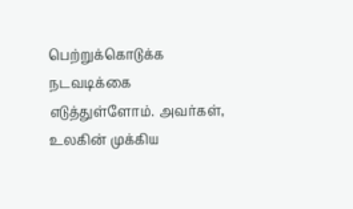பெற்றுக்கொடுக்க நடவடிக்கை எடுத்துள்ளோம். அவர்கள், உலகின் முக்கிய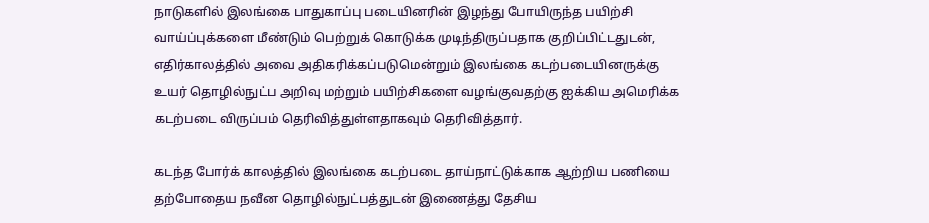நாடுகளில் இலங்கை பாதுகாப்பு படையினரின் இழந்து போயிருந்த பயிற்சி வாய்ப்புக்களை மீண்டும் பெற்றுக் கொடுக்க முடிந்திருப்பதாக குறிப்பிட்டதுடன், எதிர்காலத்தில் அவை அதிகரிக்கப்படுமென்றும் இலங்கை கடற்படையினருக்கு உயர் தொழில்நுட்ப அறிவு மற்றும் பயிற்சிகளை வழங்குவதற்கு ஐக்கிய அமெரிக்க கடற்படை விருப்பம் தெரிவித்துள்ளதாகவும் தெரிவித்தார்.

கடந்த போர்க் காலத்தில் இலங்கை கடற்படை தாய்நாட்டுக்காக ஆற்றிய பணியை தற்போதைய நவீன தொழில்நுட்பத்துடன் இணைத்து தேசிய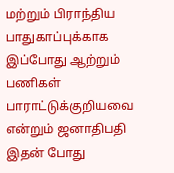மற்றும் பிராந்திய பாதுகாப்புக்காக இப்போது ஆற்றும் பணிகள் பாராட்டுக்குறியவை என்றும் ஜனாதிபதி இதன் போது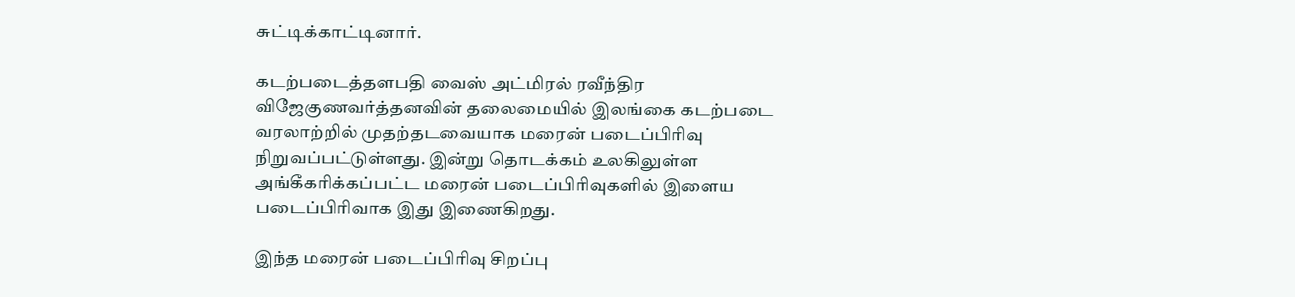சுட்டிக்காட்டினார்.

கடற்படைத்தளபதி வைஸ் அட்மிரல் ரவீந்திர விஜேகுணவர்த்தனவின் தலைமையில் இலங்கை கடற்படை வரலாற்றில் முதற்தடவையாக மரைன் படைப்பிரிவு நிறுவப்பட்டுள்ளது. இன்று தொடக்கம் உலகிலுள்ள அங்கீகரிக்கப்பட்ட மரைன் படைப்பிரிவுகளில் இளைய படைப்பிரிவாக இது இணைகிறது.

இந்த மரைன் படைப்பிரிவு சிறப்பு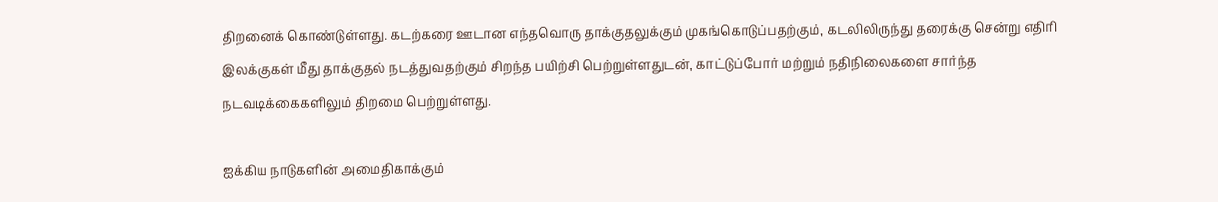திறனைக் கொண்டுள்ளது. கடற்கரை ஊடான எந்தவொரு தாக்குதலுக்கும் முகங்கொடுப்பதற்கும், கடலிலிருந்து தரைக்கு சென்று எதிரி இலக்குகள் மீது தாக்குதல் நடத்துவதற்கும் சிறந்த பயிற்சி பெற்றுள்ளதுடன், காட்டுப்போர் மற்றும் நதிநிலைகளை சார்ந்த நடவடிக்கைகளிலும் திறமை பெற்றுள்ளது.

ஐக்கிய நாடுகளின் அமைதிகாக்கும்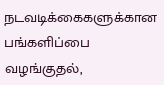நடவடிக்கைகளுக்கான பங்களிப்பை வழங்குதல்,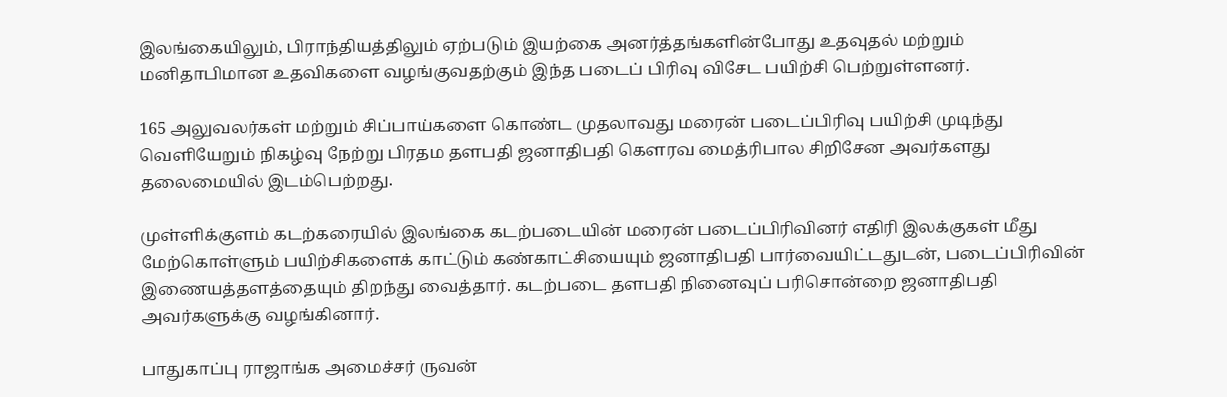இலங்கையிலும், பிராந்தியத்திலும் ஏற்படும் இயற்கை அனர்த்தங்களின்போது உதவுதல் மற்றும் மனிதாபிமான உதவிகளை வழங்குவதற்கும் இந்த படைப் பிரிவு விசேட பயிற்சி பெற்றுள்ளனர்.

165 அலுவலர்கள் மற்றும் சிப்பாய்களை கொண்ட முதலாவது மரைன் படைப்பிரிவு பயிற்சி முடிந்து வெளியேறும் நிகழ்வு நேற்று பிரதம தளபதி ஜனாதிபதி கௌரவ மைத்ரிபால சிறிசேன அவர்களது தலைமையில் இடம்பெற்றது.

முள்ளிக்குளம் கடற்கரையில் இலங்கை கடற்படையின் மரைன் படைப்பிரிவினர் எதிரி இலக்குகள் மீது மேற்கொள்ளும் பயிற்சிகளைக் காட்டும் கண்காட்சியையும் ஜனாதிபதி பார்வையிட்டதுடன், படைப்பிரிவின் இணையத்தளத்தையும் திறந்து வைத்தார். கடற்படை தளபதி நினைவுப் பரிசொன்றை ஜனாதிபதி அவர்களுக்கு வழங்கினார்.

பாதுகாப்பு ராஜாங்க அமைச்சர் ருவன்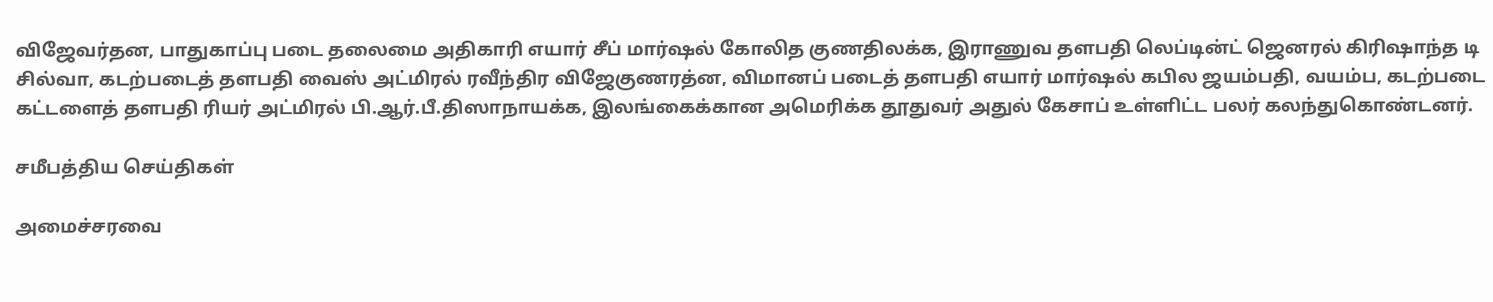விஜேவர்தன, பாதுகாப்பு படை தலைமை அதிகாரி எயார் சீப் மார்ஷல் கோலித குணதிலக்க, இராணுவ தளபதி லெப்டின்ட் ஜெனரல் கிரிஷாந்த டி சில்வா, கடற்படைத் தளபதி வைஸ் அட்மிரல் ரவீந்திர விஜேகுணரத்ன, விமானப் படைத் தளபதி எயார் மார்ஷல் கபில ஜயம்பதி, வயம்ப, கடற்படை கட்டளைத் தளபதி ரியர் அட்மிரல் பி.ஆர்.பீ.திஸாநாயக்க, இலங்கைக்கான அமெரிக்க தூதுவர் அதுல் கேசாப் உள்ளிட்ட பலர் கலந்துகொண்டனர்.

சமீபத்திய செய்திகள்

அமைச்சரவை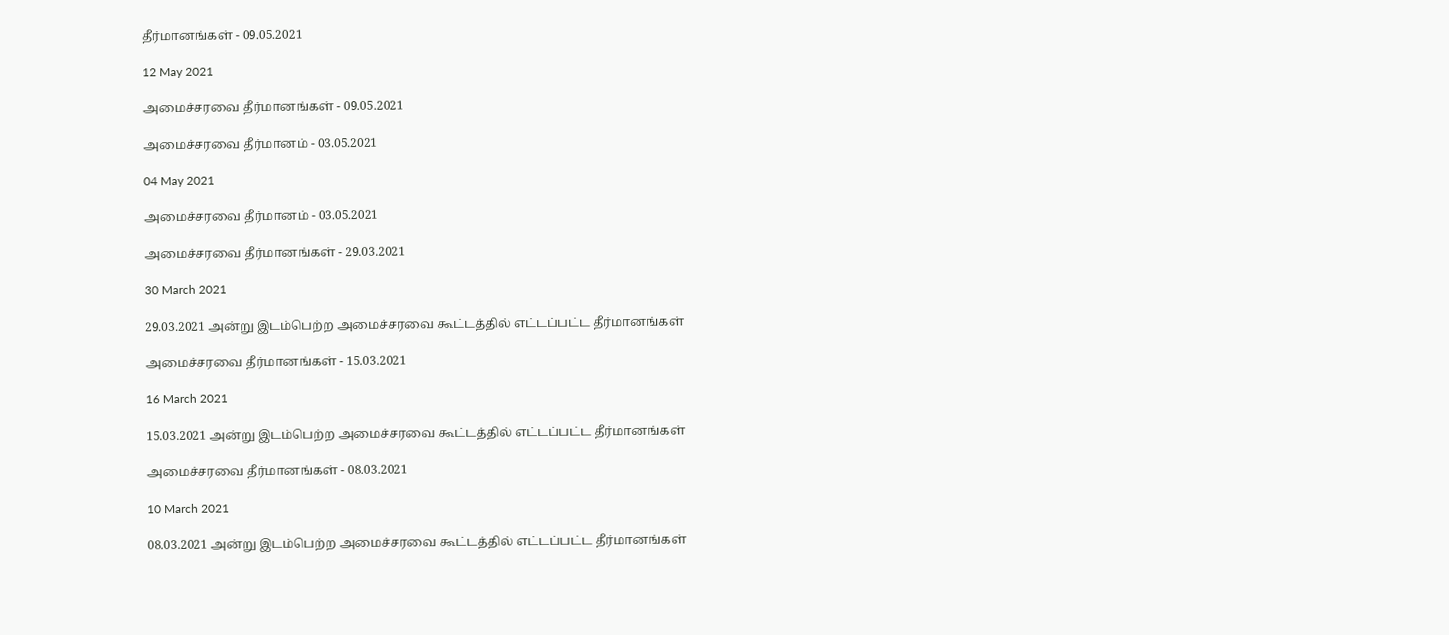தீர்மானங்கள் - 09.05.2021

12 May 2021

அமைச்சரவை தீர்மானங்கள் - 09.05.2021

அமைச்சரவை தீர்மானம் - 03.05.2021

04 May 2021

அமைச்சரவை தீர்மானம் - 03.05.2021

அமைச்சரவை தீர்மானங்கள் - 29.03.2021

30 March 2021

29.03.2021 அன்று இடம்பெற்ற அமைச்சரவை கூட்டத்தில் எட்டப்பட்ட தீர்மானங்கள்

அமைச்சரவை தீர்மானங்கள் - 15.03.2021

16 March 2021

15.03.2021 அன்று இடம்பெற்ற அமைச்சரவை கூட்டத்தில் எட்டப்பட்ட தீர்மானங்கள்

அமைச்சரவை தீர்மானங்கள் - 08.03.2021

10 March 2021

08.03.2021 அன்று இடம்பெற்ற அமைச்சரவை கூட்டத்தில் எட்டப்பட்ட தீர்மானங்கள்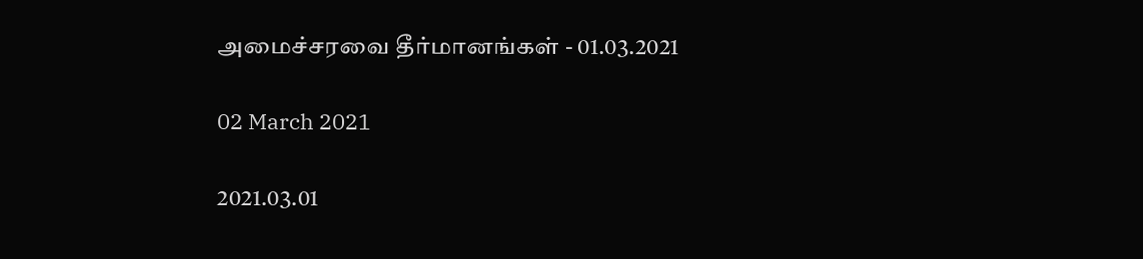அமைச்சரவை தீர்மானங்கள் - 01.03.2021

02 March 2021

2021.03.01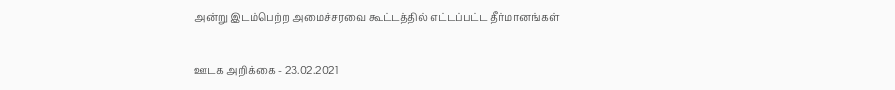அன்று இடம்பெற்ற அமைச்சரவை கூட்டத்தில் எட்டப்பட்ட தீர்மானங்கள்

ஊடக அறிக்கை - 23.02.2021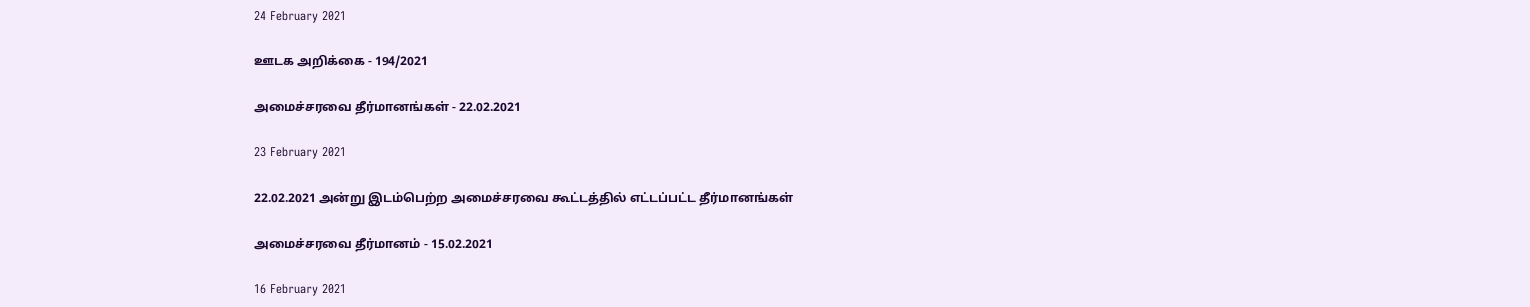24 February 2021

ஊடக அறிக்கை - 194/2021

அமைச்சரவை தீர்மானங்கள் - 22.02.2021

23 February 2021

22.02.2021 அன்று இடம்பெற்ற அமைச்சரவை கூட்டத்தில் எட்டப்பட்ட தீர்மானங்கள்

அமைச்சரவை தீர்மானம் - 15.02.2021

16 February 2021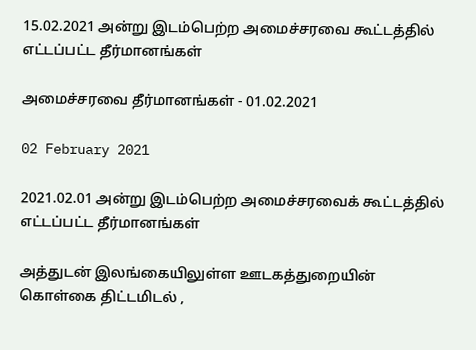15.02.2021 அன்று இடம்பெற்ற அமைச்சரவை கூட்டத்தில் எட்டப்பட்ட தீர்மானங்கள்

அமைச்சரவை தீர்மானங்கள் - 01.02.2021

02 February 2021

2021.02.01 அன்று இடம்பெற்ற அமைச்சரவைக் கூட்டத்தில் எட்டப்பட்ட தீர்மானங்கள்

அத்துடன் இலங்கையிலுள்ள ஊடகத்துறையின் கொள்கை திட்டமிடல் ,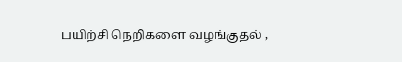பயிற்சி நெறிகளை வழங்குதல் ,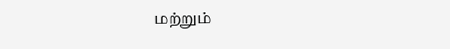மற்றும்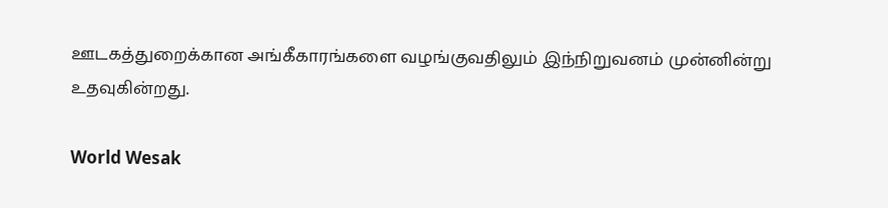ஊடகத்துறைக்கான அங்கீகாரங்களை வழங்குவதிலும் இந்நிறுவனம் முன்னின்று உதவுகின்றது.

World Wesak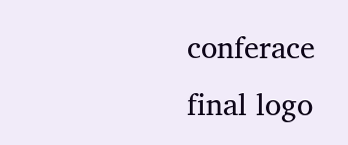conferace final logo